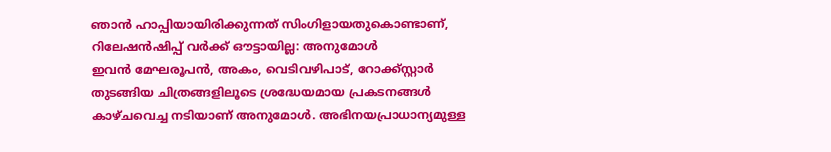ഞാൻ ഹാപ്പിയായിരിക്കുന്നത് സിംഗിളായതുകൊണ്ടാണ്, റിലേഷൻഷിപ്പ് വർക്ക് ഔട്ടായില്ല: അനുമോൾ
ഇവൻ മേഘരൂപൻ, അകം, വെടിവഴിപാട്, റോക്ക്സ്റ്റാർ തുടങ്ങിയ ചിത്രങ്ങളിലൂടെ ശ്രദ്ധേയമായ പ്രകടനങ്ങൾ കാഴ്ചവെച്ച നടിയാണ് അനുമോൾ. അഭിനയപ്രാധാന്യമുള്ള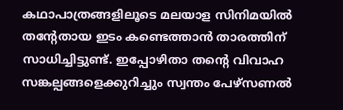കഥാപാത്രങ്ങളിലൂടെ മലയാള സിനിമയിൽ തന്റേതായ ഇടം കണ്ടെത്താൻ താരത്തിന് സാധിച്ചിട്ടുണ്ട്. ഇപ്പോഴിതാ തന്റെ വിവാഹ സങ്കല്പങ്ങളെക്കുറിച്ചും സ്വന്തം പേഴ്സണൽ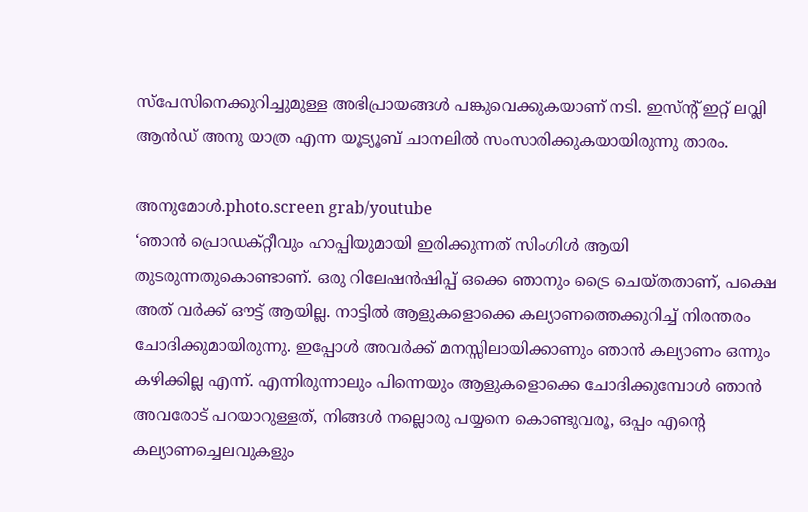സ്പേസിനെക്കുറിച്ചുമുള്ള അഭിപ്രായങ്ങൾ പങ്കുവെക്കുകയാണ് നടി. ഇസ്ന്റ് ഇറ്റ് ലവ്ലി ആൻഡ് അനു യാത്ര എന്ന യൂട്യൂബ് ചാനലിൽ സംസാരിക്കുകയായിരുന്നു താരം.

അനുമോൾ.photo.screen grab/youtube
‘ഞാൻ പ്രൊഡക്റ്റീവും ഹാപ്പിയുമായി ഇരിക്കുന്നത് സിംഗിൾ ആയി തുടരുന്നതുകൊണ്ടാണ്. ഒരു റിലേഷൻഷിപ്പ് ഒക്കെ ഞാനും ട്രൈ ചെയ്തതാണ്, പക്ഷെ അത് വർക്ക് ഔട്ട് ആയില്ല. നാട്ടിൽ ആളുകളൊക്കെ കല്യാണത്തെക്കുറിച്ച് നിരന്തരം ചോദിക്കുമായിരുന്നു. ഇപ്പോൾ അവർക്ക് മനസ്സിലായിക്കാണും ഞാൻ കല്യാണം ഒന്നും കഴിക്കില്ല എന്ന്. എന്നിരുന്നാലും പിന്നെയും ആളുകളൊക്കെ ചോദിക്കുമ്പോൾ ഞാൻ അവരോട് പറയാറുള്ളത്, നിങ്ങൾ നല്ലൊരു പയ്യനെ കൊണ്ടുവരൂ, ഒപ്പം എന്റെ കല്യാണച്ചെലവുകളും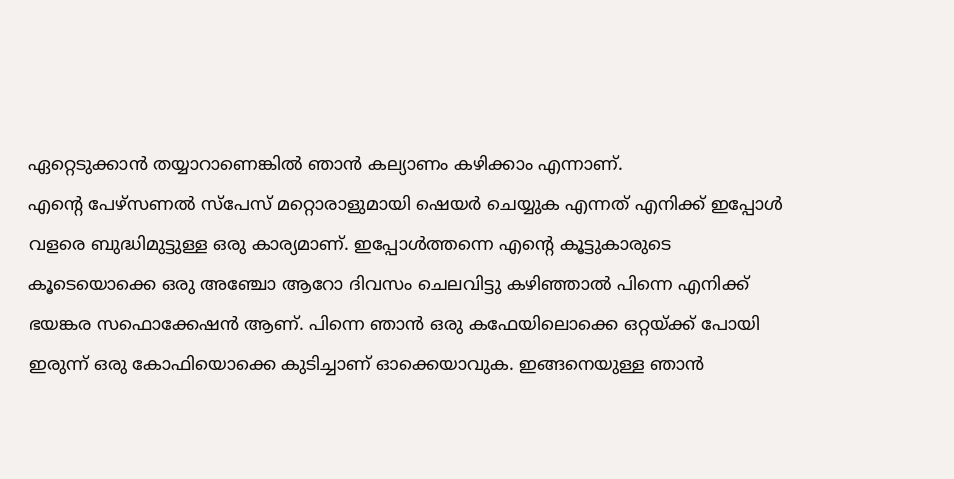ഏറ്റെടുക്കാൻ തയ്യാറാണെങ്കിൽ ഞാൻ കല്യാണം കഴിക്കാം എന്നാണ്.
എന്റെ പേഴ്സണൽ സ്പേസ് മറ്റൊരാളുമായി ഷെയർ ചെയ്യുക എന്നത് എനിക്ക് ഇപ്പോൾ വളരെ ബുദ്ധിമുട്ടുള്ള ഒരു കാര്യമാണ്. ഇപ്പോൾത്തന്നെ എന്റെ കൂട്ടുകാരുടെ കൂടെയൊക്കെ ഒരു അഞ്ചോ ആറോ ദിവസം ചെലവിട്ടു കഴിഞ്ഞാൽ പിന്നെ എനിക്ക് ഭയങ്കര സഫൊക്കേഷൻ ആണ്. പിന്നെ ഞാൻ ഒരു കഫേയിലൊക്കെ ഒറ്റയ്ക്ക് പോയി ഇരുന്ന് ഒരു കോഫിയൊക്കെ കുടിച്ചാണ് ഓക്കെയാവുക. ഇങ്ങനെയുള്ള ഞാൻ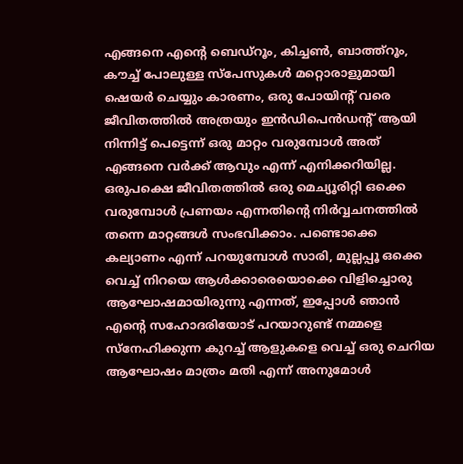എങ്ങനെ എന്റെ ബെഡ്റൂം, കിച്ചൺ, ബാത്ത്റൂം, കൗച്ച് പോലുള്ള സ്പേസുകൾ മറ്റൊരാളുമായി ഷെയർ ചെയ്യും കാരണം, ഒരു പോയിന്റ് വരെ ജീവിതത്തിൽ അത്രയും ഇൻഡിപെൻഡന്റ് ആയി നിന്നിട്ട് പെട്ടെന്ന് ഒരു മാറ്റം വരുമ്പോൾ അത് എങ്ങനെ വർക്ക് ആവും എന്ന് എനിക്കറിയില്ല.
ഒരുപക്ഷെ ജീവിതത്തിൽ ഒരു മെച്യൂരിറ്റി ഒക്കെ വരുമ്പോൾ പ്രണയം എന്നതിന്റെ നിർവ്വചനത്തിൽ തന്നെ മാറ്റങ്ങൾ സംഭവിക്കാം. പണ്ടൊക്കെ കല്യാണം എന്ന് പറയുമ്പോൾ സാരി, മുല്ലപ്പൂ ഒക്കെ വെച്ച് നിറയെ ആൾക്കാരെയൊക്കെ വിളിച്ചൊരു ആഘോഷമായിരുന്നു എന്നത്, ഇപ്പോൾ ഞാൻ എന്റെ സഹോദരിയോട് പറയാറുണ്ട് നമ്മളെ സ്നേഹിക്കുന്ന കുറച്ച് ആളുകളെ വെച്ച് ഒരു ചെറിയ ആഘോഷം മാത്രം മതി എന്ന് അനുമോൾ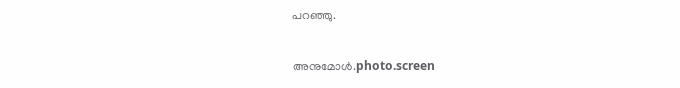പറഞ്ഞു.

അനുമോൾ.photo.screen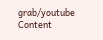grab/youtube
Content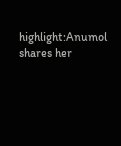highlight:Anumol shares her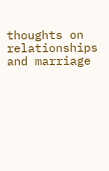thoughts on relationships and marriage